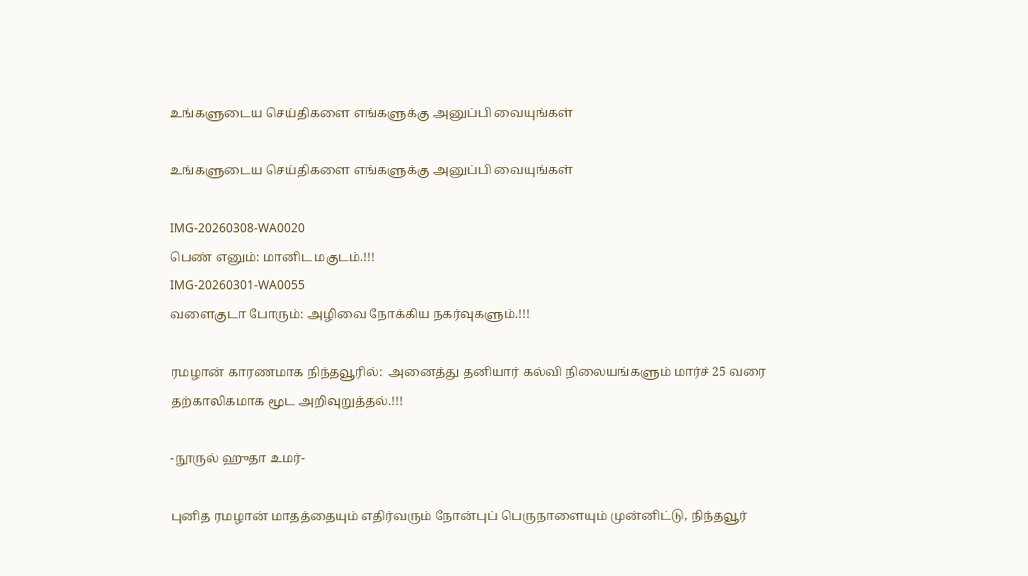உங்களுடைய செய்திகளை எங்களுக்கு அனுப்பி வையுங்கள்

உங்களுடைய செய்திகளை எங்களுக்கு அனுப்பி வையுங்கள்

IMG-20260308-WA0020
பெண் எனும்: மானிட மகுடம்.!!!
IMG-20260301-WA0055
வளைகுடா போரும்: அழிவை நோக்கிய நகர்வுகளும்.!!!

ரமழான் காரணமாக நிந்தவூரில்:  அனைத்து தனியார் கல்வி நிலையங்களும் மார்ச் 25 வரை தற்காலிகமாக மூட அறிவுறுத்தல்.!!!

-நூருல் ஹுதா உமர்-

புனித ரமழான் மாதத்தையும் எதிர்வரும் நோன்புப் பெருநாளையும் முன்னிட்டு, நிந்தவூர்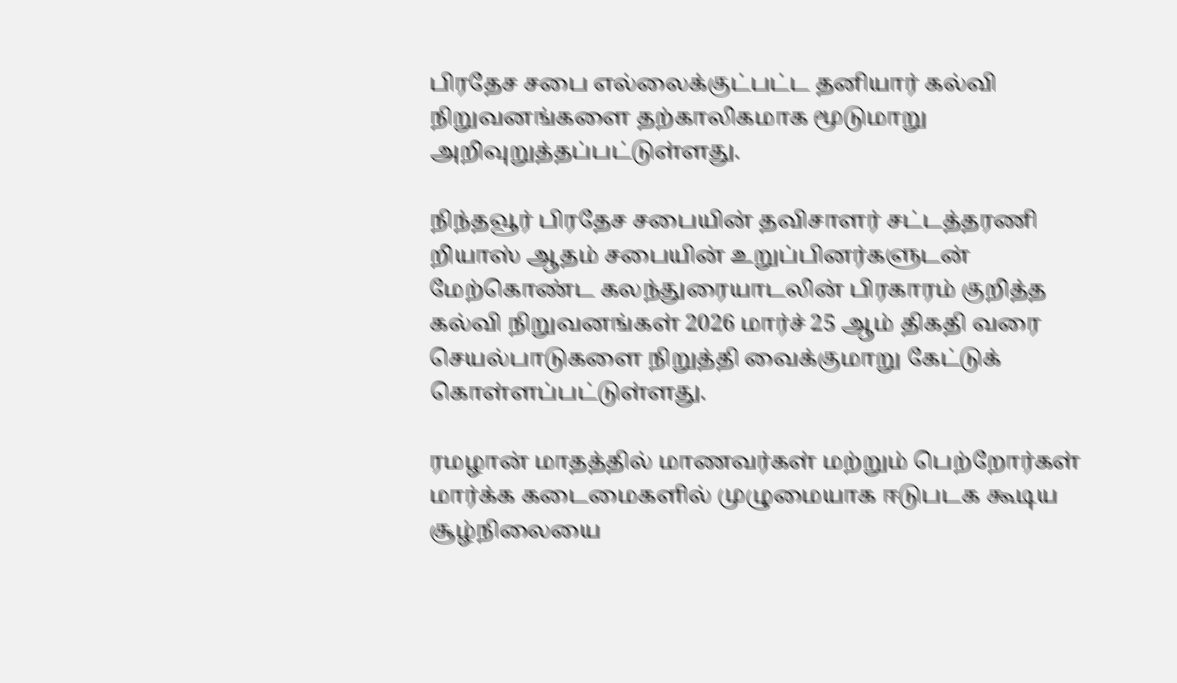பிரதேச சபை எல்லைக்குட்பட்ட தனியார் கல்வி நிறுவனங்களை தற்காலிகமாக மூடுமாறு அறிவுறுத்தப்பட்டுள்ளது.

நிந்தவூர் பிரதேச சபையின் தவிசாளர் சட்டத்தரணி றியாஸ் ஆதம் சபையின் உறுப்பினர்களுடன் மேற்கொண்ட கலந்துரையாடலின் பிரகாரம் குறித்த கல்வி நிறுவனங்கள் 2026 மார்ச் 25 ஆம் திகதி வரை செயல்பாடுகளை நிறுத்தி வைக்குமாறு கேட்டுக் கொள்ளப்பட்டுள்ளது.

ரமழான் மாதத்தில் மாணவர்கள் மற்றும் பெற்றோர்கள் மார்க்க கடைமைகளில் முழுமையாக ஈடுபடக கூடிய சூழ்நிலையை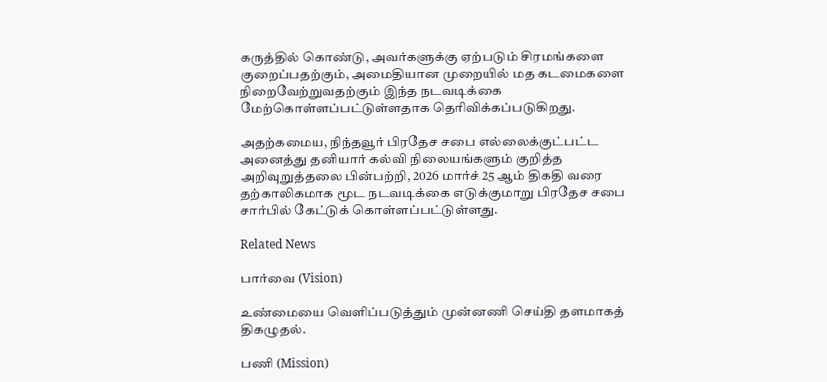கருத்தில் கொண்டு, அவர்களுக்கு ஏற்படும் சிரமங்களை குறைப்பதற்கும், அமைதியான முறையில் மத கடமைகளை நிறைவேற்றுவதற்கும் இந்த நடவடிக்கை மேற்கொள்ளப்பட்டுள்ளதாக தெரிவிக்கப்படுகிறது.

அதற்கமைய, நிந்தவூர் பிரதேச சபை எல்லைக்குட்பட்ட அனைத்து தனியார் கல்வி நிலையங்களும் குறித்த அறிவுறுத்தலை பின்பற்றி, 2026 மார்ச் 25 ஆம் திகதி வரை தற்காலிகமாக மூட நடவடிக்கை எடுக்குமாறு பிரதேச சபை சார்பில் கேட்டுக் கொள்ளப்பட்டுள்ளது.

Related News

பார்வை (Vision)

உண்மையை வெளிப்படுத்தும் முன்னணி செய்தி தளமாகத் திகழுதல்.

பணி (Mission)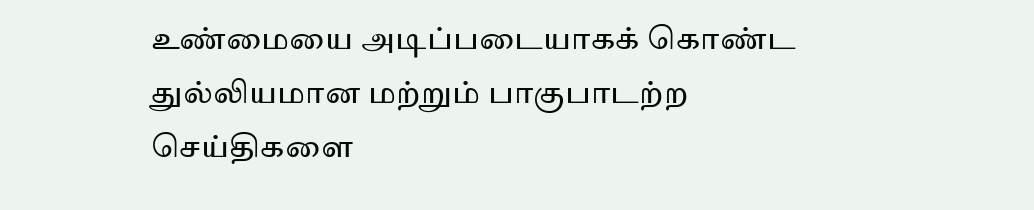உண்மையை அடிப்படையாகக் கொண்ட துல்லியமான மற்றும் பாகுபாடற்ற செய்திகளை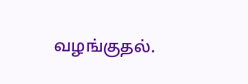வழங்குதல்.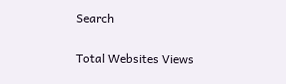Search

Total Websites Views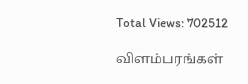Total Views: 702512

விளம்பரங்கள்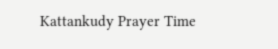Kattankudy Prayer Time